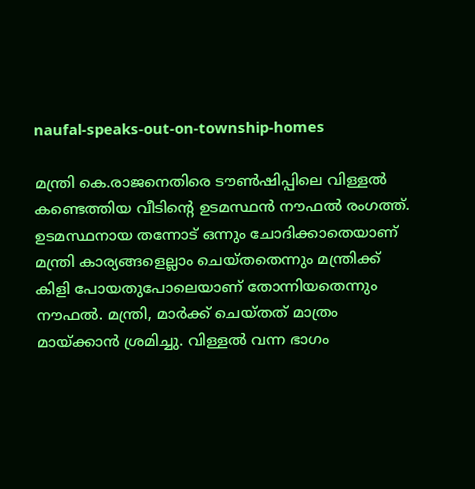naufal-speaks-out-on-township-homes

മന്ത്രി കെ.രാജനെതിരെ ടൗണ്‍ഷിപ്പിലെ വിള്ളൽ കണ്ടെത്തിയ വീടിന്റെ ഉടമസ്ഥൻ നൗഫൽ രംഗത്ത്. ഉടമസ്ഥനായ തന്നോട് ഒന്നും ചോദിക്കാതെയാണ് മന്ത്രി കാര്യങ്ങളെല്ലാം ചെയ്തതെന്നും മന്ത്രിക്ക് കിളി പോയതുപോലെയാണ് തോന്നിയതെന്നും നൗഫല്‍. മന്ത്രി, മാർക്ക് ചെയ്തത് മാത്രം മായ്ക്കാൻ ശ്രമിച്ചു. വിള്ളൽ വന്ന ഭാഗം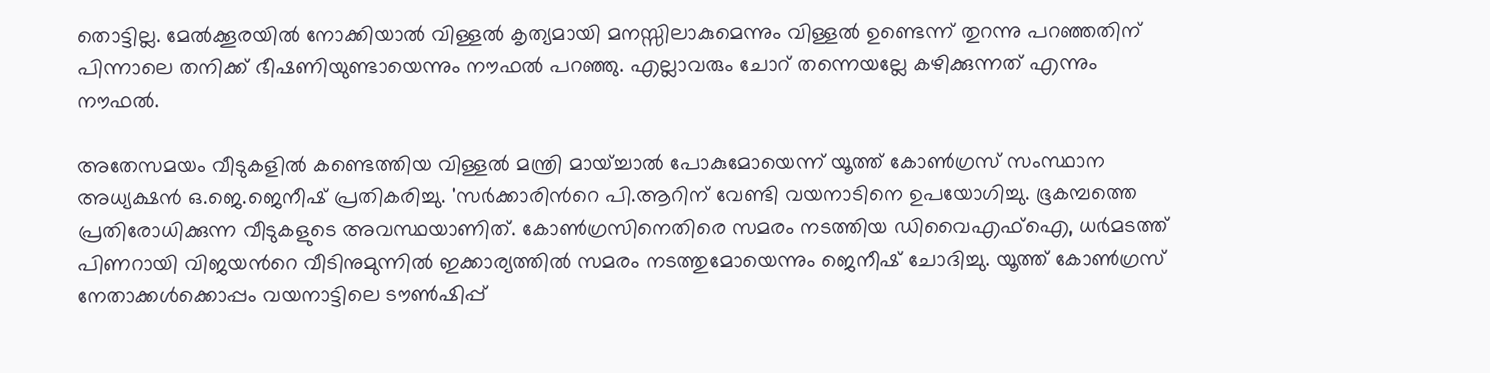തൊട്ടില്ല. മേൽക്കൂരയിൽ നോക്കിയാൽ വിള്ളൽ കൃത്യമായി മനസ്സിലാകുമെന്നും വിള്ളൽ ഉണ്ടെന്ന് തുറന്നു പറഞ്ഞതിന് പിന്നാലെ തനിക്ക് ഭീഷണിയുണ്ടായെന്നും നൗഫൽ പറഞ്ഞു. എല്ലാവരും ചോറ് തന്നെയല്ലേ കഴിക്കുന്നത് എന്നും നൗഫൽ.

അതേസമയം വീടുകളില്‍ കണ്ടെത്തിയ വിള്ളല്‍ മന്ത്രി മായ്ച്ചാല്‍ പോകുമോയെന്ന് യൂത്ത് കോണ്‍ഗ്രസ് സംസ്ഥാന അധ്യക്ഷന്‍ ഒ.ജെ.ജെനീഷ് പ്രതികരിച്ചു. 'സര്‍ക്കാരിന്‍റെ പി.ആറിന് വേണ്ടി വയനാടിനെ ഉപയോഗിച്ചു. ഭൂകമ്പത്തെ പ്രതിരോധിക്കുന്ന വീടുകളുടെ അവസ്ഥയാണിത്. കോണ്‍ഗ്രസിനെതിരെ സമരം നടത്തിയ ഡിവൈഎഫ്ഐ, ധര്‍മടത്ത് പിണറായി വിജയന്‍റെ വീടിനുമുന്നില്‍ ഇക്കാര്യത്തില്‍ സമരം നടത്തുമോയെന്നും ജെനീഷ് ചോദിച്ചു. യൂത്ത് കോണ്‍ഗ്രസ് നേതാക്കള്‍ക്കൊപ്പം‌ വയനാട്ടിലെ ടൗണ്‍ഷിപ്പ്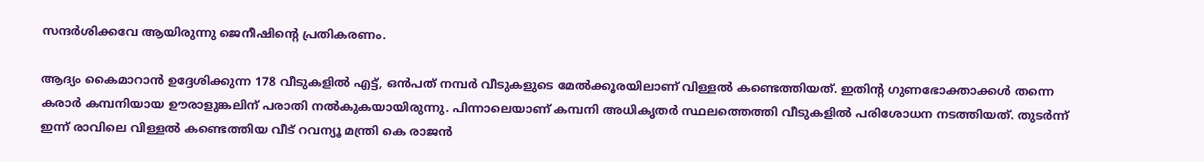സന്ദര്‍ശിക്കവേ ആയിരുന്നു ജെനീഷിന്‍റെ പ്രതികരണം.

ആദ്യം കൈമാറാന്‍ ഉദ്ദേശിക്കുന്ന 178 വീടുകളില്‍ എട്ട്, ഒന്‍പത് നമ്പര്‍ വീടുകളുടെ മേല്‍ക്കൂരയിലാണ് വിള്ളല്‍ കണ്ടെത്തിയത്. ഇതിന്റ ഗുണഭോക്താക്കള്‍ തന്നെ കരാര്‍ കമ്പനിയായ ഊരാളുങ്കലിന് പരാതി നല്‍കുകയായിരുന്നു. പിന്നാലെയാണ് കമ്പനി അധികൃതര്‍ സ്ഥലത്തെത്തി വീടുകളില്‍ പരിശോധന നടത്തിയത്. തുടര്‍ന്ന് ഇന്ന് രാവിലെ വിള്ളൽ കണ്ടെത്തിയ വീട് റവന്യൂ മന്ത്രി കെ രാജൻ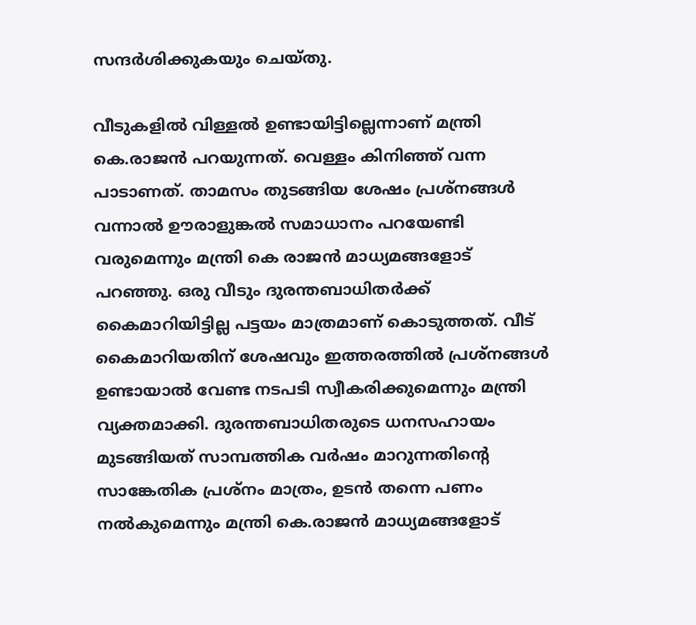സന്ദർശിക്കുകയും ചെയ്തു.

വീടുകളിൽ വിള്ളൽ ഉണ്ടായിട്ടില്ലെന്നാണ് മന്ത്രി കെ.രാജൻ പറയുന്നത്. വെള്ളം കിനിഞ്ഞ് വന്ന പാടാണത്. താമസം തുടങ്ങിയ ശേഷം പ്രശ്നങ്ങൾ വന്നാൽ ഊരാളുങ്കൽ സമാധാനം പറയേണ്ടി വരുമെന്നും മന്ത്രി കെ രാജൻ മാധ്യമങ്ങളോട് പറഞ്ഞു. ഒരു വീടും ദുരന്തബാധിതർക്ക് കൈമാറിയിട്ടില്ല പട്ടയം മാത്രമാണ് കൊടുത്തത്. വീട് കൈമാറിയതിന് ശേഷവും ഇത്തരത്തിൽ പ്രശ്നങ്ങൾ ഉണ്ടായാൽ വേണ്ട നടപടി സ്വീകരിക്കുമെന്നും മന്ത്രി വ്യക്തമാക്കി. ദുരന്തബാധിതരുടെ ധനസഹായം മുടങ്ങിയത് സാമ്പത്തിക വർഷം മാറുന്നതിന്റെ സാങ്കേതിക പ്രശ്നം മാത്രം, ഉടൻ തന്നെ പണം നൽകുമെന്നും മന്ത്രി കെ.രാജൻ മാധ്യമങ്ങളോട്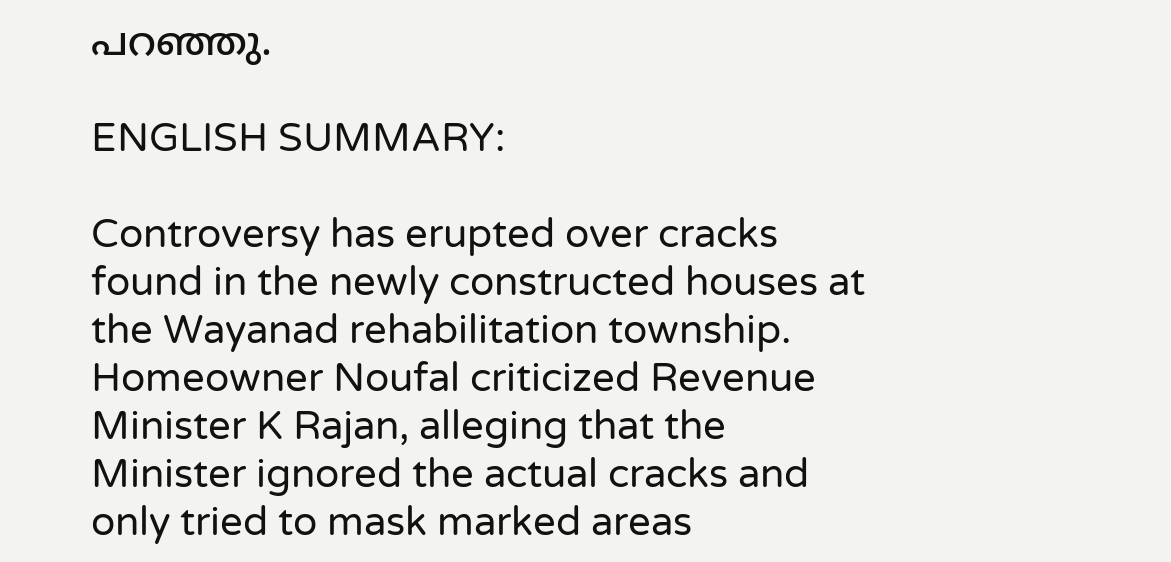പറഞ്ഞു.

ENGLISH SUMMARY:

Controversy has erupted over cracks found in the newly constructed houses at the Wayanad rehabilitation township. Homeowner Noufal criticized Revenue Minister K Rajan, alleging that the Minister ignored the actual cracks and only tried to mask marked areas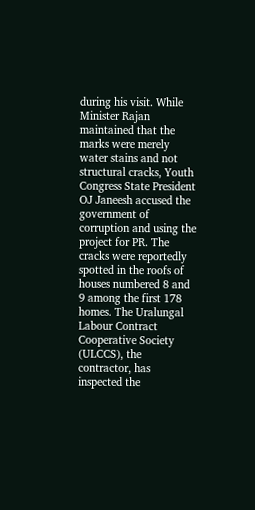during his visit. While Minister Rajan maintained that the marks were merely water stains and not structural cracks, Youth Congress State President OJ Janeesh accused the government of corruption and using the project for PR. The cracks were reportedly spotted in the roofs of houses numbered 8 and 9 among the first 178 homes. The Uralungal Labour Contract Cooperative Society (ULCCS), the contractor, has inspected the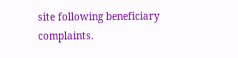site following beneficiary complaints.